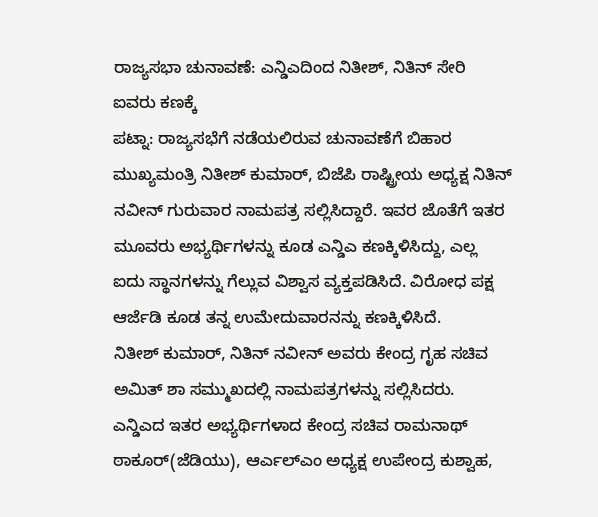ರಾಜ್ಯಸಭಾ ಚುನಾವಣೆ: ಎನ್ಡಿಎದಿಂದ ನಿತೀಶ್, ನಿತಿನ್ ಸೇರಿ ಐವರು ಕಣಕ್ಕೆ
ಪಟ್ನಾ: ರಾಜ್ಯಸಭೆಗೆ ನಡೆಯಲಿರುವ ಚುನಾವಣೆಗೆ ಬಿಹಾರ ಮುಖ್ಯಮಂತ್ರಿ ನಿತೀಶ್ ಕುಮಾರ್, ಬಿಜೆಪಿ ರಾಷ್ಟ್ರೀಯ ಅಧ್ಯಕ್ಷ ನಿತಿನ್ ನವೀನ್ ಗುರುವಾರ ನಾಮಪತ್ರ ಸಲ್ಲಿಸಿದ್ದಾರೆ. ಇವರ ಜೊತೆಗೆ ಇತರ ಮೂವರು ಅಭ್ಯರ್ಥಿಗಳನ್ನು ಕೂಡ ಎನ್ಡಿಎ ಕಣಕ್ಕಿಳಿಸಿದ್ದು, ಎಲ್ಲ ಐದು ಸ್ಥಾನಗಳನ್ನು ಗೆಲ್ಲುವ ವಿಶ್ವಾಸ ವ್ಯಕ್ತಪಡಿಸಿದೆ. ವಿರೋಧ ಪಕ್ಷ ಆರ್ಜೆಡಿ ಕೂಡ ತನ್ನ ಉಮೇದುವಾರನನ್ನು ಕಣಕ್ಕಿಳಿಸಿದೆ.
ನಿತೀಶ್ ಕುಮಾರ್, ನಿತಿನ್ ನವೀನ್ ಅವರು ಕೇಂದ್ರ ಗೃಹ ಸಚಿವ ಅಮಿತ್ ಶಾ ಸಮ್ಮುಖದಲ್ಲಿ ನಾಮಪತ್ರಗಳನ್ನು ಸಲ್ಲಿಸಿದರು.
ಎನ್ಡಿಎದ ಇತರ ಅಭ್ಯರ್ಥಿಗಳಾದ ಕೇಂದ್ರ ಸಚಿವ ರಾಮನಾಥ್ ಠಾಕೂರ್(ಜೆಡಿಯು), ಆರ್ಎಲ್ಎಂ ಅಧ್ಯಕ್ಷ ಉಪೇಂದ್ರ ಕುಶ್ವಾಹ,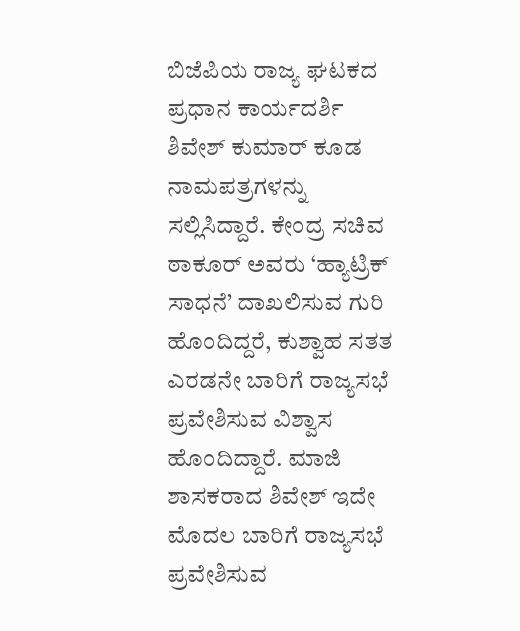ಬಿಜೆಪಿಯ ರಾಜ್ಯ ಘಟಕದ ಪ್ರಧಾನ ಕಾರ್ಯದರ್ಶಿ ಶಿವೇಶ್ ಕುಮಾರ್ ಕೂಡ ನಾಮಪತ್ರಗಳನ್ನು ಸಲ್ಲಿಸಿದ್ದಾರೆ. ಕೇಂದ್ರ ಸಚಿವ ಠಾಕೂರ್ ಅವರು ‘ಹ್ಯಾಟ್ರಿಕ್ ಸಾಧನೆ’ ದಾಖಲಿಸುವ ಗುರಿ ಹೊಂದಿದ್ದರೆ, ಕುಶ್ವಾಹ ಸತತ ಎರಡನೇ ಬಾರಿಗೆ ರಾಜ್ಯಸಭೆ ಪ್ರವೇಶಿಸುವ ವಿಶ್ವಾಸ ಹೊಂದಿದ್ದಾರೆ. ಮಾಜಿ ಶಾಸಕರಾದ ಶಿವೇಶ್ ಇದೇ ಮೊದಲ ಬಾರಿಗೆ ರಾಜ್ಯಸಭೆ ಪ್ರವೇಶಿಸುವ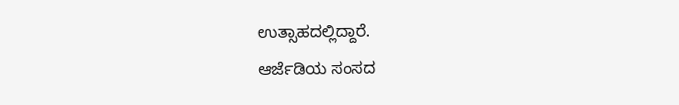ಉತ್ಸಾಹದಲ್ಲಿದ್ದಾರೆ.
ಆರ್ಜೆಡಿಯ ಸಂಸದ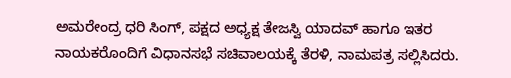ಅಮರೇಂದ್ರ ಧರಿ ಸಿಂಗ್, ಪಕ್ಷದ ಅಧ್ಯಕ್ಷ ತೇಜಸ್ವಿ ಯಾದವ್ ಹಾಗೂ ಇತರ ನಾಯಕರೊಂದಿಗೆ ವಿಧಾನಸಭೆ ಸಚಿವಾಲಯಕ್ಕೆ ತೆರಳಿ, ನಾಮಪತ್ರ ಸಲ್ಲಿಸಿದರು.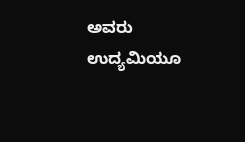ಅವರು ಉದ್ಯಮಿಯೂ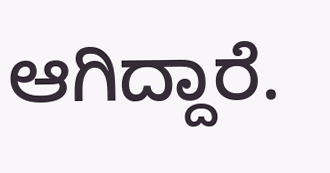ಆಗಿದ್ದಾರೆ.